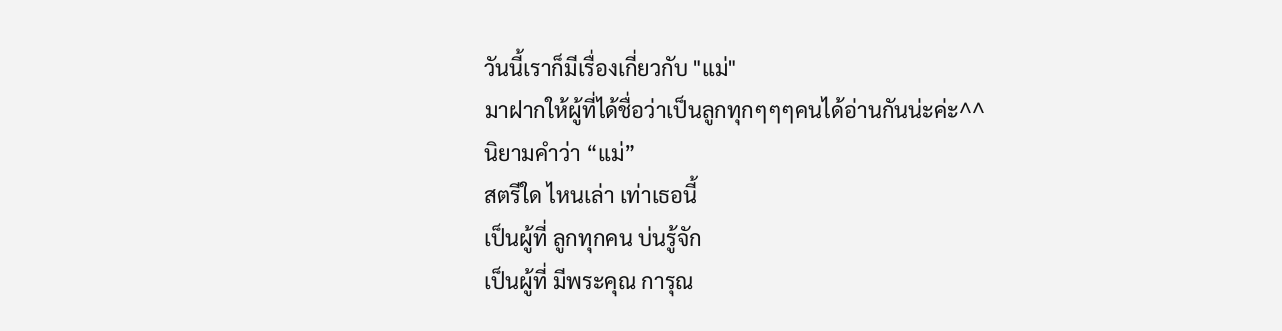วันนี้เราก็มีเรื่องเกี่ยวกับ "แม่"
มาฝากให้ผู้ที่ได้ชื่อว่าเป็นลูกทุกๆๆๆคนได้อ่านกันน่ะค่ะ^^
นิยามคำว่า “แม่”
สตรีใด ไหนเล่า เท่าเธอนี้
เป็นผู้ที่ ลูกทุกคน บ่นรู้จัก
เป็นผู้ที่ มีพระคุณ การุณ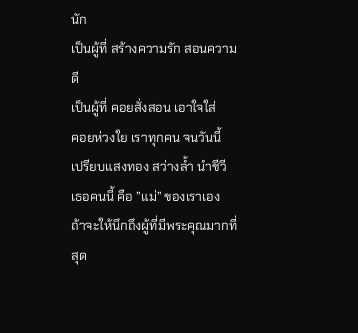นัก
เป็นผู้ที่ สร้างความรัก สอนความดี
เป็นผู้ที่ คอยสั่งสอน เอาใจใส่
คอยห่วงใย เราทุกคน จนวันนี้
เปรียบแสงทอง สว่างล้ำ นำชีวี
เธอคนนี้ คือ ”แม่” ของเราเอง
ถ้าจะให้นึกถึงผู้ที่มีพระคุณมากที่สุด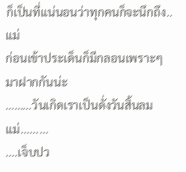ก็เป็นที่แน่นอนว่าทุกคนก็จะนึกถึง..แม่
ก่อนเข้าประเด็นก็มีกลอนเพราะๆมาฝากกันน่ะ
……...วันเกิดเราเป็นดั่งวันสิ้นลมแม่.........
....เจ็บปว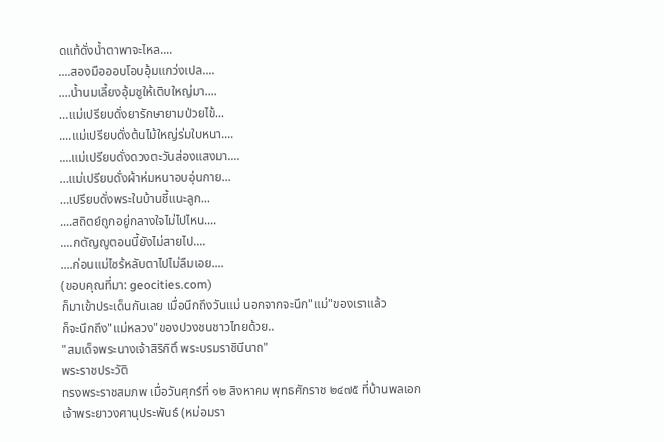ดแท้ดั่งน้ำตาพาจะไหล....
....สองมือออบโอบอุ้มแกว่งเปล....
....น้ำนมเลี้ยงอุ้มชูให้เติบใหญ่มา....
…แม่เปรียบดั่งยารักษายามป่วยไข้...
....แม่เปรียบดั่งต้นไม้ใหญ่ร่มใบหนา....
....แม่เปรียบดั่งดวงตะวันส่องแสงมา....
…แม่เปรียบดั่งผ้าห่มหนาอบอุ่นกาย...
…เปรียบดั่งพระในบ้านชี้แนะลูก...
....สถิตย์ถูกอยู่กลางใจไม่ไปไหน....
....กตัญญูตอนนี้ยังไม่สายไป....
....ก่อนแม่ไซร้หลับตาไปไม่ลืมเอย....
(ขอบคุณที่มา: geocities.com)
ก็มาเข้าประเด็นกันเลย เมื่อนึกถึงวันแม่ นอกจากจะนึก"แม่"ของเราแล้ว
ก็จะนึกถึง"แม่หลวง"ของปวงชนชาวไทยด้วย..
"สมเด็จพระนางเจ้าสิริกิติ์ พระบรมราชินีนาถ"
พระราชประวัติ
ทรงพระราชสมภพ เมื่อวันศุกร์ที่ ๑๒ สิงหาคม พุทธศักราช ๒๔๗๕ ที่บ้านพลเอก
เจ้าพระยาวงศานุประพันธ์ (หม่อมรา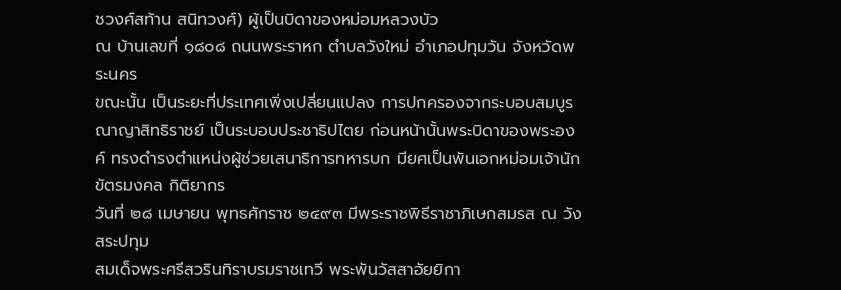ชวงศ์สท้าน สนิทวงศ์) ผู้เป็นบิดาของหม่อมหลวงบัว
ณ บ้านเลขที่ ๑๘๐๘ ถนนพระราหก ตำบลวังใหม่ อำเภอปทุมวัน จังหวัดพระนคร
ขณะนั้น เป็นระยะที่ประเทศเพิ่งเปลี่ยนแปลง การปกครองจากระบอบสมบูรณาญาสิทธิราชย์ เป็นระบอบประชาธิปไตย ก่อนหน้านั้นพระบิดาของพระองค์ ทรงดำรงตำแหน่งผู้ช่วยเสนาธิการทหารบก มียศเป็นพันเอกหม่อมเจ้านักขัตรมงคล กิติยากร
วันที่ ๒๘ เมษายน พุทธศักราช ๒๔๙๓ มีพระราชพิธีราชาภิเษกสมรส ณ วังสระปทุม
สมเด็จพระศรีสวรินทิราบรมราชเทวี พระพันวัสสาอัยยิกา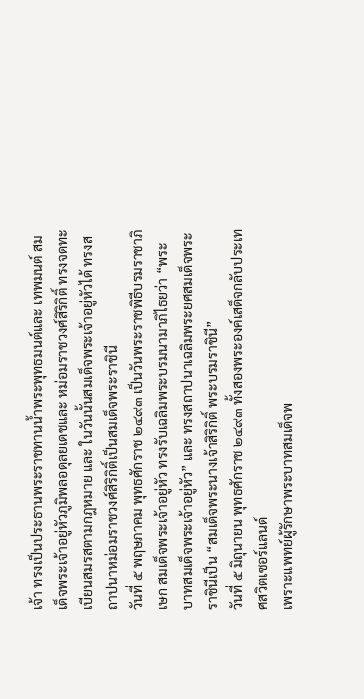เจ้า ทรงเป็นประธานพระราชทานน้ำพระพุทธมนต์และ เทพมนต์ สมเด็จพระเจ้าอยู่หัวภูมิพลอดุลยเดชและ หม่อมราชวงศ์สิริกิติ์ ทรงจดทะเบียนสมรสตามกฎหมาย และ ในวันนั้นสมเด็จพระเจ้าอยู่หัวได้ ทรงสถาปนาหม่อมราชวงศ์สิริกิติ์เป็นสมเด็จพระราชินี
วันที่ ๕ พฤษภาคม พุทธศักราช ๒๔๙๓ เป็นวันพระราชพิธีบรมราชาภิเษก สมเด็จพระเจ้าอยู่หัว ทรงรับเฉลิมพระบรมนามาภิไธยว่า “พระบาทสมเด็จพระเจ้าอยู่หัว” และ ทรงสถาปนาเฉลิมพระยศสมเด็จพระราชินีเป็น “สมเด็จพระนางเจ้าสิริกิติ์ พระบรมราชินี”
วันที่ ๕ มิถุนายน พุทธศักราช ๒๔๙๓ ทั้งสองพระองค์เสด็จกลับประเทศสวิตเซอร์แลนด์
เพราะแพทย์ผู้รักษาพระบาทสมเด็จพ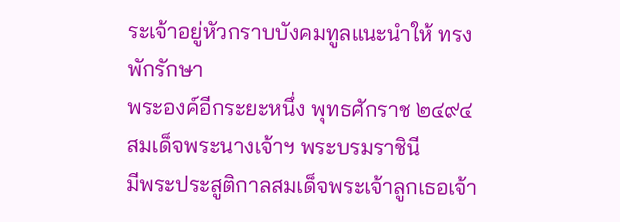ระเจ้าอยู่หัวกราบบังคมทูลแนะนำให้ ทรงพักรักษา
พระองค์อีกระยะหนึ่ง พุทธศักราช ๒๔๙๔ สมเด็จพระนางเจ้าฯ พระบรมราชินี
มีพระประสูติกาลสมเด็จพระเจ้าลูกเธอเจ้า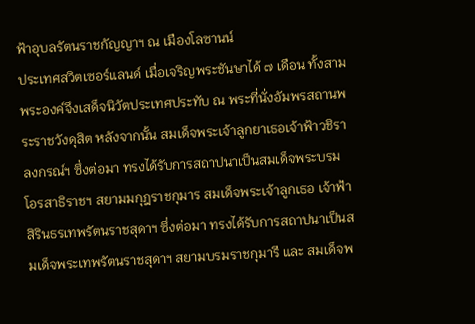ฟ้าอุบลรัตนราชกัญญาฯ ณ เมืองโลซานน์
ประเทศสวิตเซอร์แลนด์ เมื่อเจริญพระชันษาได้ ๗ เดือน ทั้งสามพระองค์จึงเสด็จนิวัตประเทศประทับ ณ พระที่นั่งอัมพรสถานพระราชวังดุสิต หลังจากนั้น สมเด็จพระเจ้าลูกยาเธอเจ้าฟ้าวชิราลงกรณ์ฯ ซึ่งต่อมา ทรงได้รับการสถาปนาเป็นสมเด็จพระบรมโอรสาธิราชฯ สยามมกุฎราชกุมาร สมเด็จพระเจ้าลูกเธอ เจ้าฟ้าสิรินธรเทพรัตนราชสุดาฯ ซึ่งต่อมา ทรงได้รับการสถาปนาเป็นสมเด็จพระเทพรัตนราชสุดาฯ สยามบรมราชกุมารี และ สมเด็จพ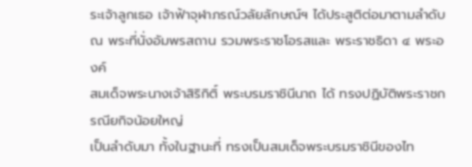ระเจ้าลูกเธอ เจ้าฟ้าจุฬาภรณ์วลัยลักษณ์ฯ ได้ประสูติต่อมาตามลำดับ ณ พระที่นั่งอัมพรสถาน รวมพระราชโอรสและ พระราชธิดา ๔ พระองค์
สมเด็จพระนางเจ้าสิริกิติ์ พระบรมราชินีนาถ ได้ ทรงปฏิบัติพระราชกรณียกิจน้อยใหญ่
เป็นลำดับมา ทั้งในฐานะที่ ทรงเป็นสมเด็จพระบรมราชินีของไท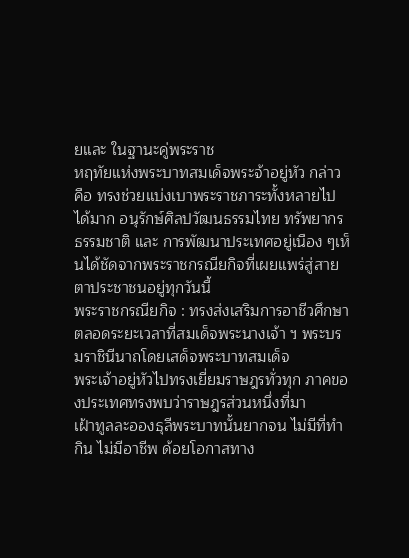ยและ ในฐานะคู่พระราช
หฤทัยแห่งพระบาทสมเด็จพระจ้าอยู่หัว กล่าวคือ ทรงช่วยแบ่งเบาพระราชภาระทั้งหลายไป ได้มาก อนุรักษ์ศิลปวัฒนธรรมไทย ทรัพยากรธรรมชาติ และ การพัฒนาประเทศอยู่เนือง ๆเห็นได้ชัดจากพระราชกรณียกิจที่เผยแพร่สู่สายตาประชาชนอยู่ทุกวันนี้
พระราชกรณียกิจ : ทรงส่งเสริมการอาชีวศึกษา
ตลอดระยะเวลาที่สมเด็จพระนางเจ้า ฯ พระบรมราชินีนาถโดยเสด็จพระบาทสมเด็จ
พระเจ้าอยู่หัวไปทรงเยี่ยมราษฎรทั่วทุก ภาคของประเทศทรงพบว่าราษฎรส่วนหนึ่งที่มา
เฝ้าทูลละอองธุลีพระบาทนั้นยากจน ไม่มีที่ทำกิน ไม่มีอาชีพ ด้อยโอกาสทาง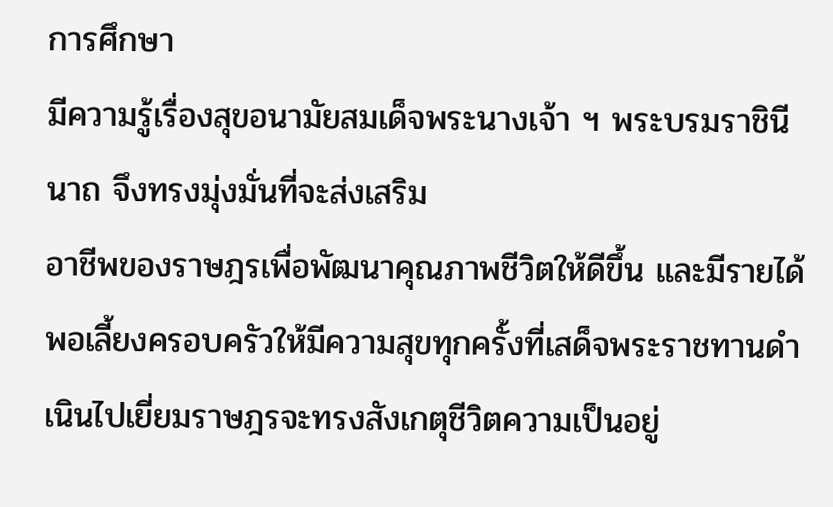การศึกษา
มีความรู้เรื่องสุขอนามัยสมเด็จพระนางเจ้า ฯ พระบรมราชินีนาถ จึงทรงมุ่งมั่นที่จะส่งเสริม
อาชีพของราษฎรเพื่อพัฒนาคุณภาพชีวิตให้ดีขึ้น และมีรายได้พอเลี้ยงครอบครัวให้มีความสุขทุกครั้งที่เสด็จพระราชทานดำเนินไปเยี่ยมราษฎรจะทรงสังเกตุชีวิตความเป็นอยู่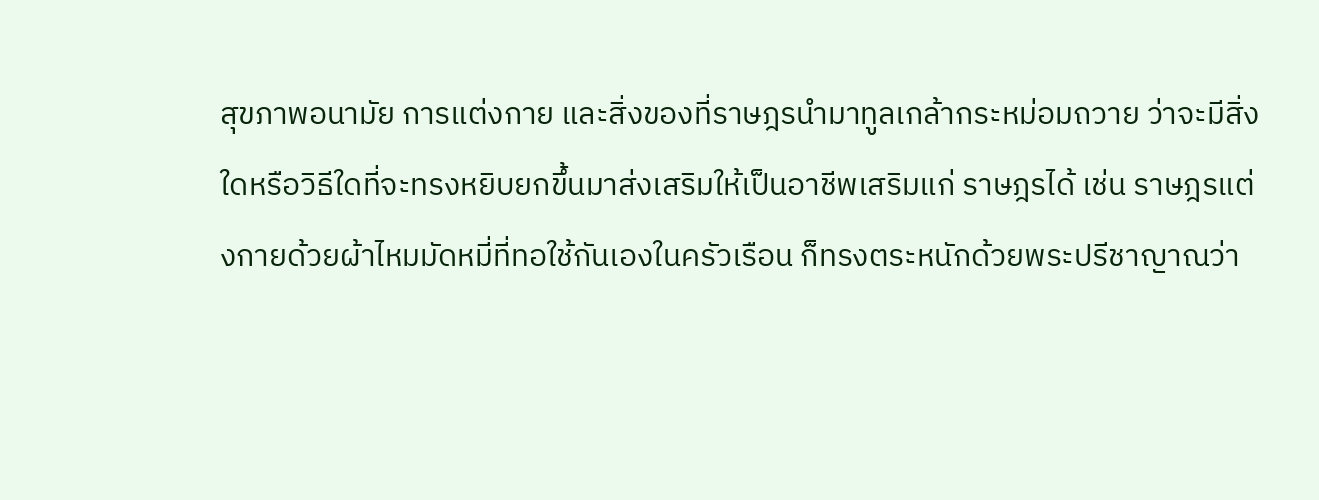สุขภาพอนามัย การแต่งกาย และสิ่งของที่ราษฎรนำมาทูลเกล้ากระหม่อมถวาย ว่าจะมีสิ่งใดหรือวิธีใดที่จะทรงหยิบยกขึ้นมาส่งเสริมให้เป็นอาชีพเสริมแก่ ราษฎรได้ เช่น ราษฎรแต่งกายด้วยผ้าไหมมัดหมี่ที่ทอใช้กันเองในครัวเรือน ก็ทรงตระหนักด้วยพระปรีชาญาณว่า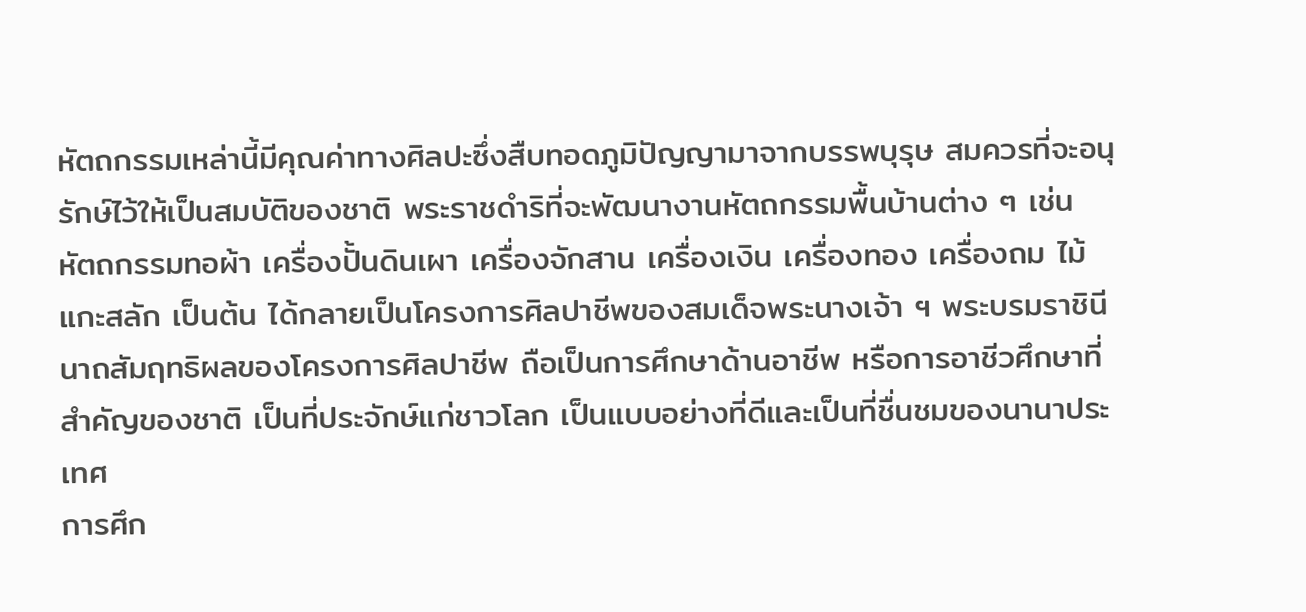หัตถกรรมเหล่านี้มีคุณค่าทางศิลปะซึ่งสืบทอดภูมิปัญญามาจากบรรพบุรุษ สมควรที่จะอนุรักษ์ไว้ให้เป็นสมบัติของชาติ พระราชดำริที่จะพัฒนางานหัตถกรรมพื้นบ้านต่าง ๆ เช่น หัตถกรรมทอผ้า เครื่องปั้นดินเผา เครื่องจักสาน เครื่องเงิน เครื่องทอง เครื่องถม ไม้แกะสลัก เป็นต้น ได้กลายเป็นโครงการศิลปาชีพของสมเด็จพระนางเจ้า ฯ พระบรมราชินีนาถสัมฤทธิผลของโครงการศิลปาชีพ ถือเป็นการศึกษาด้านอาชีพ หรือการอาชีวศึกษาที่สำคัญของชาติ เป็นที่ประจักษ์แก่ชาวโลก เป็นแบบอย่างที่ดีและเป็นที่ชื่นชมของนานาประเทศ
การศึก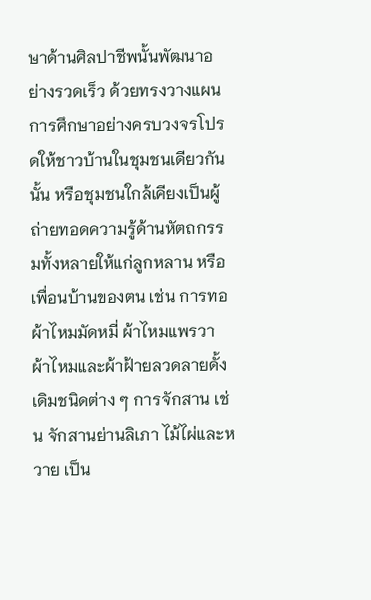ษาด้านศิลปาชีพนั้นพัฒนาอย่างรวดเร็ว ด้วยทรงวางแผนการศึกษาอย่างครบวงจรโปรดให้ชาวบ้านในชุมชนเดียวกันนั้น หรือชุมชนใกล้เคียงเป็นผู้ถ่ายทอดความรู้ด้านหัตถกรรมทั้งหลายให้แก่ลูกหลาน หรือเพื่อนบ้านของตน เช่น การทอผ้าไหมมัดหมี่ ผ้าไหมแพรวา ผ้าไหมและผ้าฝ้ายลวดลายดั้งเดิมชนิดต่าง ๆ การจักสาน เช่น จักสานย่านลิเภา ไม้ไผ่และหวาย เป็น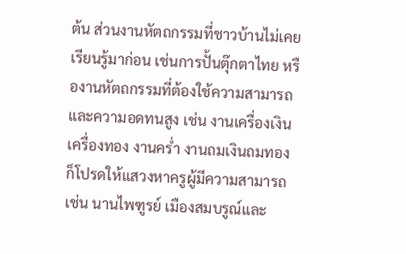ต้น ส่วนงานหัตถกรรมที่ชาวบ้านไม่เคยเรียนรู้มาก่อน เช่นการปั้นตุ๊กตาไทย หรืองานหัตถกรรมที่ต้องใช้ความสามารถและความอดทนสูง เช่น งานเครื่องเงินเครื่องทอง งานคร่ำ งานถมเงินถมทอง ก็โปรดให้แสวงหาครูผู้มีความสามารถ เช่น นานไพฑูรย์ เมืองสมบรูณ์และ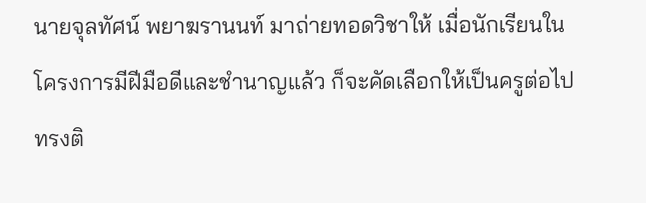นายจุลทัศน์ พยาฆรานนท์ มาถ่ายทอดวิชาให้ เมื่อนักเรียนในโครงการมีฝีมือดีและชำนาญแล้ว ก็จะคัดเลือกให้เป็นครูต่อไป ทรงติ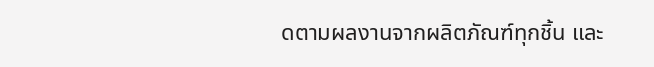ดตามผลงานจากผลิตภัณฑ์ทุกชิ้น และ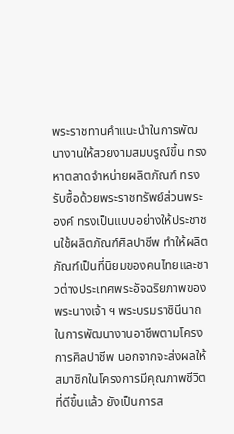พระราชทานคำแนะนำในการพัฒนางานให้สวยงามสมบรูณ์ขึ้น ทรงหาตลาดจำหน่ายผลิตภัณฑ์ ทรงรับซื้อด้วยพระราชทรัพย์ส่วนพระองค์ ทรงเป็นแบบอย่างให้ประชาชนใช้ผลิตภัณฑ์ศิลปาชีพ ทำให้ผลิตภัณฑ์เป็นที่นิยมของคนไทยและชาวต่างประเทศพระอัจฉริยภาพของพระนางเจ้า ฯ พระบรมราชินีนาถในการพัฒนางานอาชีพตามโครงการศิลปาชีพ นอกจากจะส่งผลให้สมาชิกในโครงการมีคุณภาพชีวิตที่ดีขึ้นแล้ว ยังเป็นการส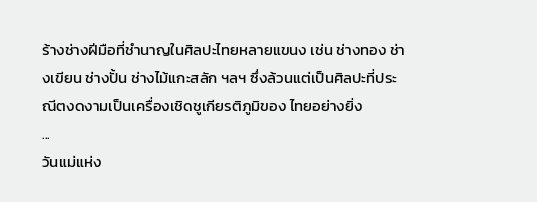ร้างช่างฝีมือที่ชำนาญในศิลปะไทยหลายแขนง เช่น ช่างทอง ช่างเขียน ช่างปั้น ช่างไม้แกะสลัก ฯลฯ ซึ่งล้วนแต่เป็นศิลปะที่ประณีตงดงามเป็นเครื่องเชิดชูเกียรติภูมิของ ไทยอย่างยิ่ง
...
วันแม่แห่ง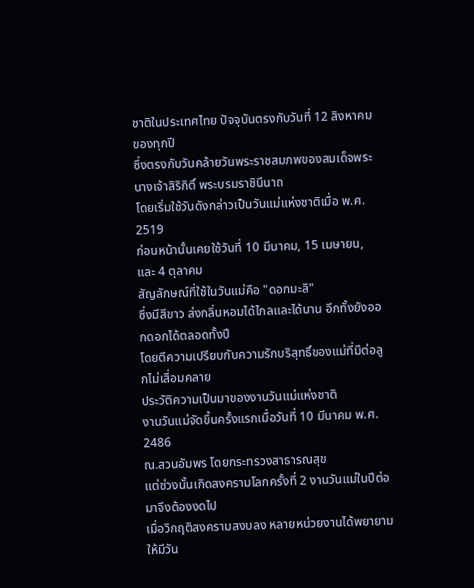ชาติในประเทศไทย ปัจจุบันตรงกับวันที่ 12 สิงหาคม ของทุกปี
ซึ่งตรงกับวันคล้ายวันพระราชสมภพของสมเด็จพระนางเจ้าสิริกิติ์ พระบรมราชินีนาถ
โดยเริ่มใช้วันดังกล่าวเป็นวันแม่แห่งชาติเมื่อ พ.ศ. 2519
ก่อนหน้านั้นเคยใช้วันที่ 10 มีนาคม, 15 เมษายน, และ 4 ตุลาคม
สัญลักษณ์ที่ใช้ในวันแม่คือ "ดอกมะลิ"
ซึ่งมีสีขาว ส่งกลิ่นหอมได้ไกลและได้นาน อีกทั้งยังออกดอกได้ตลอดทั้งปี
โดยตีความเปรียบกับความรักบริสุทธิ์ของแม่ที่มีต่อลูกไม่เสื่อมคลาย
ประวัติความเป็นมาของงานวันแม่แห่งชาติ
งานวันแม่จัดขึ้นครั้งแรกเมื่อวันที่ 10 มีนาคม พ.ศ. 2486
ณ.สวนอัมพร โดยกระทรวงสาธารณสุข
แต่ช่วงนั้นเกิดสงครามโลกครั้งที่ 2 งานวันแม่ในปีต่อมาจึงต้องงดไป
เมื่อวิกฤติสงครามสงบลง หลายหน่วยงานได้พยายามให้มีวัน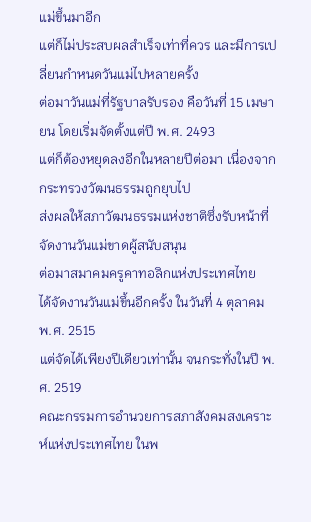แม่ขึ้นมาอีก
แต่ก็ไม่ประสบผลสำเร็จเท่าที่ควร และมีการเปลี่ยนกำหนดวันแม่ไปหลายครั้ง
ต่อมาวันแม่ที่รัฐบาลรับรอง คือวันที่ 15 เมษายน โดยเริ่มจัดตั้งแต่ปี พ.ศ. 2493
แต่ก็ต้องหยุดลงอีกในหลายปีต่อมา เนื่องจากกระทรวงวัฒนธรรมถูกยุบไป
ส่งผลให้สภาวัฒนธรรมแห่งชาติซึ่งรับหน้าที่จัดงานวันแม่ขาดผู้สนับสนุน
ต่อมาสมาคมครูคาทอลิกแห่งประเทศไทย
ได้จัดงานวันแม่ขึ้นอีกครั้ง ในวันที่ 4 ตุลาคม พ.ศ. 2515
แต่จัดได้เพียงปีเดียวเท่านั้น จนกระทั่งในปี พ.ศ. 2519
คณะกรรมการอำนวยการสภาสังคมสงเคราะห์แห่งประเทศไทย ในพ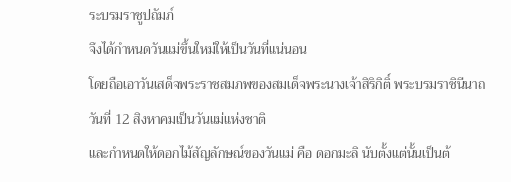ระบรมราชูปถัมภ์
จึงได้กำหนดวันแม่ขึ้นใหม่ให้เป็นวันที่แน่นอน
โดยถือเอาวันเสด็จพระราชสมภพของสมเด็จพระนางเจ้าสิริกิติ์ พระบรมราชินีนาถ
วันที่ 12 สิงหาคมเป็นวันแม่แห่งชาติ
และกำหนดให้ดอกไม้สัญลักษณ์ของวันแม่ คือ ดอกมะลิ นับตั้งแต่นั้นเป็นต้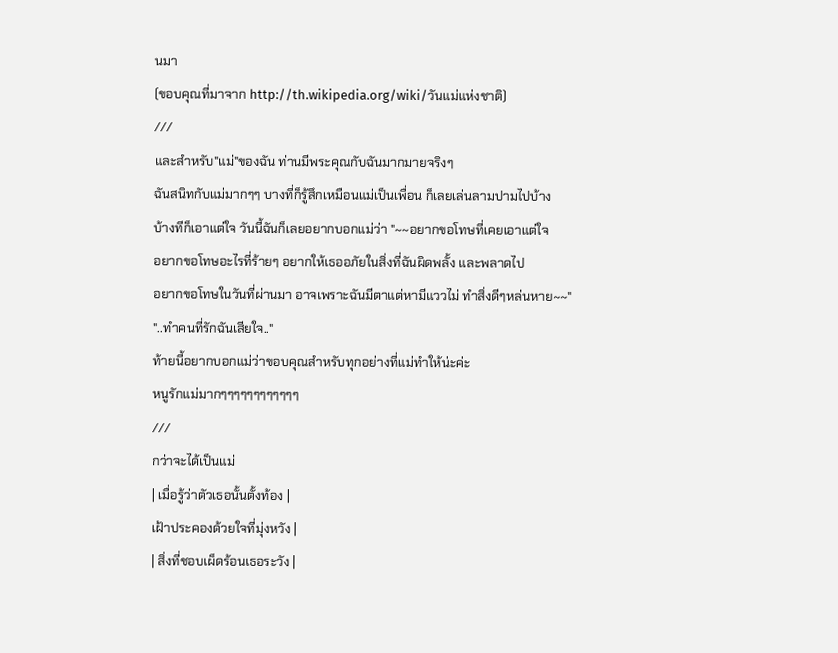นมา
(ขอบคุณที่มาจาก http://th.wikipedia.org/wiki/วันแม่แห่งชาติ)
///
และสำหรับ"แม่"ของฉัน ท่านมีพระคุณกับฉันมากมายจริงๆ
ฉันสนิทกับแม่มากๆๆ บางที่ก็รู้สึกเหมือนแม่เป็นเพื่อน ก็เลยเล่นลามปามไปบ้าง
บ้างทีก็เอาแต่ใจ วันนี้ฉันก็เลยอยากบอกแม่ว่า "~~อยากขอโทษที่เคยเอาแต่ใจ
อยากขอโทษอะไรที่ร้ายๆ อยากให้เธออภัยในสิ่งที่ฉันผิดพลั้ง และพลาดไป
อยากขอโทษในวันที่ผ่านมา อาจเพราะฉันมีตาแต่หามีแววไม่ ทำสิ่งดีๆหล่นหาย~~"
"..ทำคนที่รักฉันเสียใจ.."
ท้ายนี้อยากบอกแม่ว่าขอบคุณสำหรับทุกอย่างที่แม่ทำให้น่ะค่ะ
หนูรักแม่มากๆๆๆๆๆๆๆๆๆๆๆๆ
///
กว่าจะได้เป็นแม่
| เมื่อรู้ว่าตัวเธอนั้นตั้งท้อง |
เฝ้าประคองด้วยใจที่มุ่งหวัง |
| สิ่งที่ชอบเผ็ดร้อนเธอระวัง |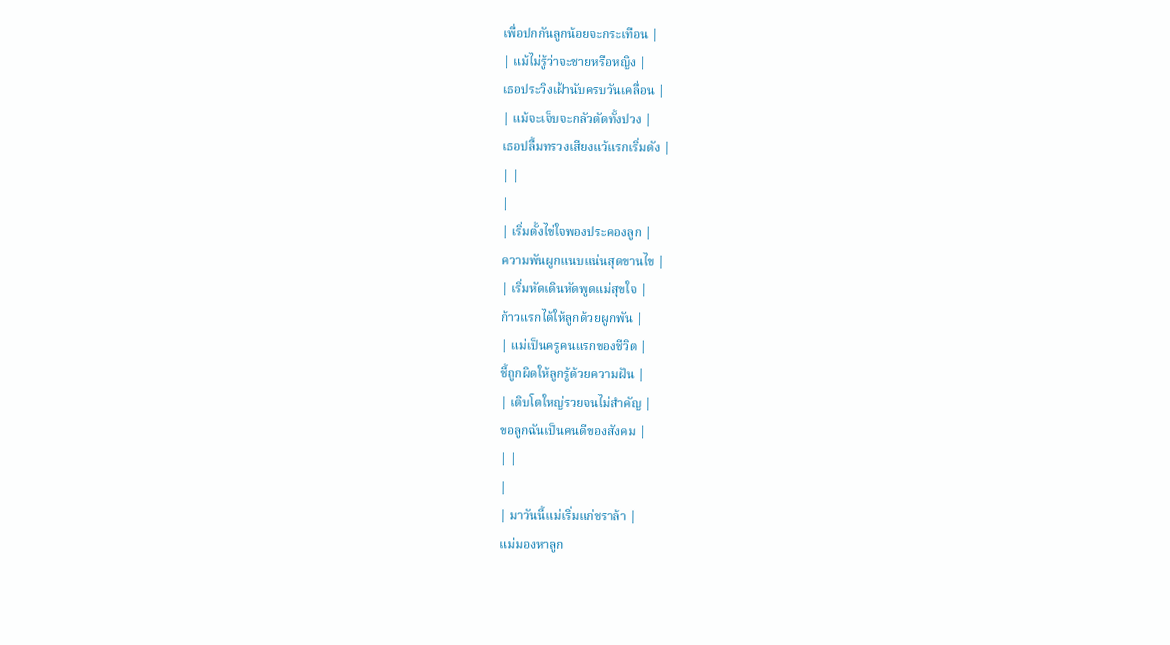เพื่อปกกันลูกน้อยจะกระเทือน |
| แม้ไม่รู้ว่าจะชายหรือหญิง |
เธอประวิงเฝ้านับครบวันเคลื่อน |
| แม้จะเจ็บจะกลัวตัดทั้งปวง |
เธอปลื้มทรวงเสียงแว้แรกเริ่มดัง |
| |
|
| เริ่มตั้งไข่ใจพองประคองลูก |
ความพันผูกแนบแน่นสุดขานไข |
| เริ่มหัดเดินหัดพูดแม่สุขใจ |
ก้าวแรกได้ให้ลูกด้วยผูกพัน |
| แม่เป็นครูคนแรกของชีวิต |
ชี้ถูกผิดให้ลูกรู้ด้วยความฝัน |
| เติบโตใหญ่รวยจนไม่สำคัญ |
ขอลูกฉันเป็นคนดีของสังคม |
| |
|
| มาวันนี้แม่เริ่มแก่ชราล้า |
แม่มองหาลูก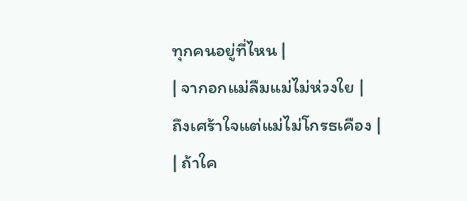ทุกคนอยู่ที่ไหน |
| จากอกแม่ลืมแม่ไม่ห่วงใย |
ถึงเศร้าใจแต่แม่ไม่โกรธเคือง |
| ถ้าใค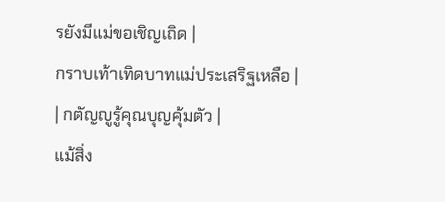รยังมีแม่ขอเชิญเถิด |
กราบเท้าเทิดบาทแม่ประเสริฐเหลือ |
| กตัญญูรู้คุณบุญคุ้มตัว |
แม้สิ่ง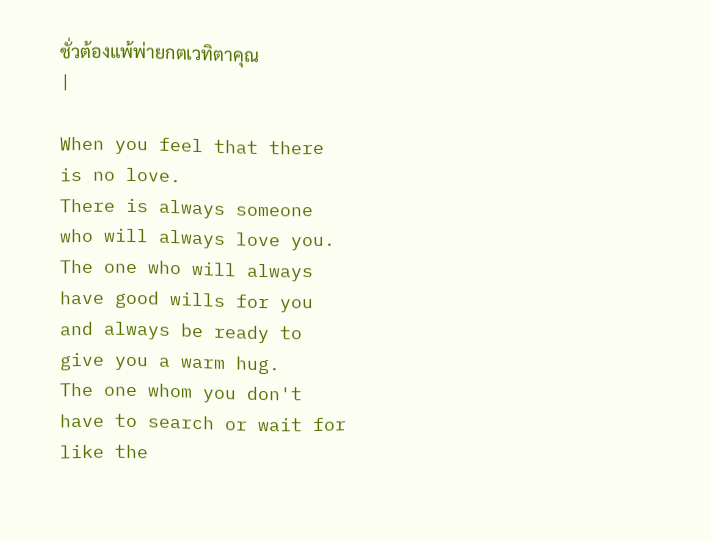ชั่วต้องแพ้พ่ายกตเวทิตาคุณ
|

When you feel that there is no love.
There is always someone who will always love you.
The one who will always have good wills for you
and always be ready to give you a warm hug.
The one whom you don't have to search or wait for like the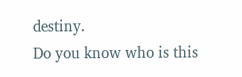destiny.
Do you know who is this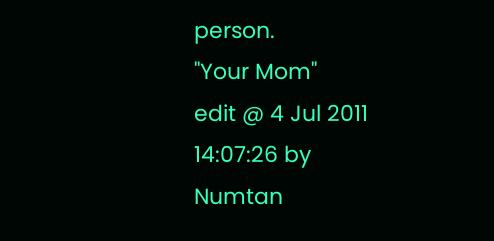person.
"Your Mom"
edit @ 4 Jul 2011 14:07:26 by Numtan